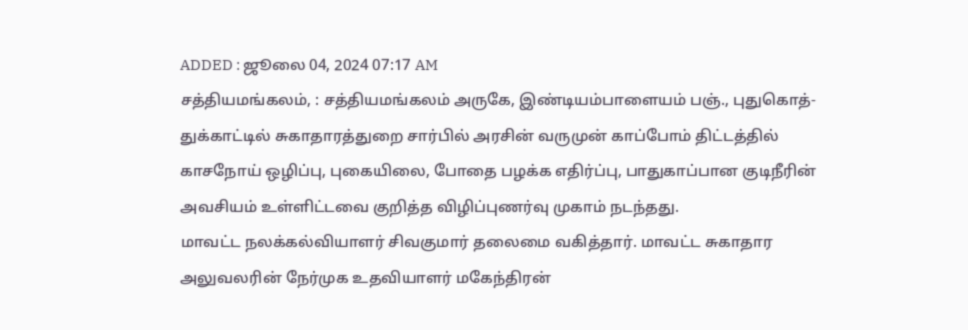ADDED : ஜூலை 04, 2024 07:17 AM
சத்தியமங்கலம், : சத்தியமங்கலம் அருகே, இண்டியம்பாளையம் பஞ்., புதுகொத்-துக்காட்டில் சுகாதாரத்துறை சார்பில் அரசின் வருமுன் காப்போம் திட்டத்தில் காசநோய் ஒழிப்பு, புகையிலை, போதை பழக்க எதிர்ப்பு, பாதுகாப்பான குடிநீரின் அவசியம் உள்ளிட்டவை குறித்த விழிப்புணர்வு முகாம் நடந்தது.
மாவட்ட நலக்கல்வியாளர் சிவகுமார் தலைமை வகித்தார். மாவட்ட சுகாதார அலுவலரின் நேர்முக உதவியாளர் மகேந்திரன்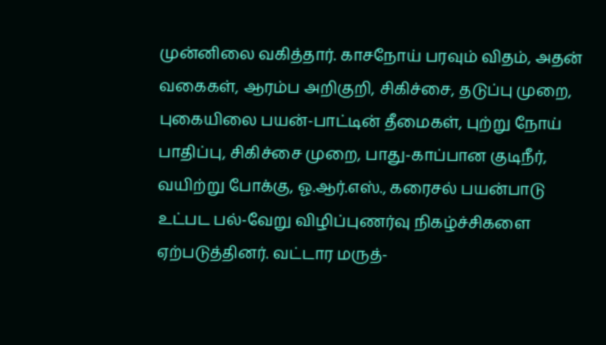முன்னிலை வகித்தார். காசநோய் பரவும் விதம், அதன் வகைகள், ஆரம்ப அறிகுறி, சிகிச்சை, தடுப்பு முறை, புகையிலை பயன்-பாட்டின் தீமைகள், புற்று நோய் பாதிப்பு, சிகிச்சை முறை, பாது-காப்பான குடிநீர்,
வயிற்று போக்கு, ஓ.ஆர்.எஸ்., கரைசல் பயன்பாடு உட்பட பல்-வேறு விழிப்புணர்வு நிகழ்ச்சிகளை ஏற்படுத்தினர். வட்டார மருத்-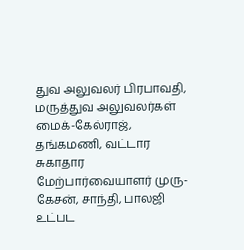துவ அலுவலர் பிரபாவதி, மருத்துவ அலுவலர்கள் மைக்-கேல்ராஜ், தங்கமணி, வட்டார சுகாதார மேற்பார்வையாளர் முரு-கேசன், சாந்தி, பாலஜி உட்பட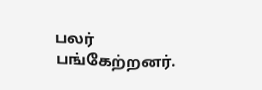பலர் பங்கேற்றனர்.